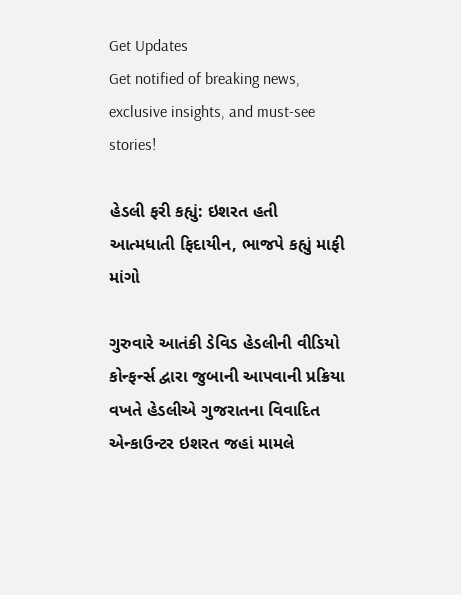Get Updates
Get notified of breaking news, exclusive insights, and must-see stories!

હેડલી ફરી કહ્યું: ઇશરત હતી આત્મધાતી ફિદાયીન, ભાજપે કહ્યું માફી માંગો

ગુરુવારે આતંકી ડેવિડ હેડલીની વીડિયો કોન્ફર્ન્સ દ્વારા જુબાની આપવાની પ્રક્રિયા વખતે હેડલીએ ગુજરાતના વિવાદિત એન્કાઉન્ટર ઇશરત જહાં મામલે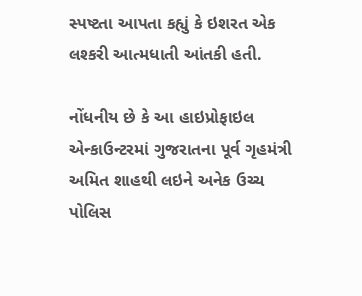સ્પષ્ટતા આપતા કહ્યું કે ઇશરત એક લશ્કરી આત્મધાતી આંતકી હતી.

નોંધનીય છે કે આ હાઇપ્રોફાઇલ એન્કાઉન્ટરમાં ગુજરાતના પૂર્વ ગૃહમંત્રી અમિત શાહથી લઇને અનેક ઉચ્ચ પોલિસ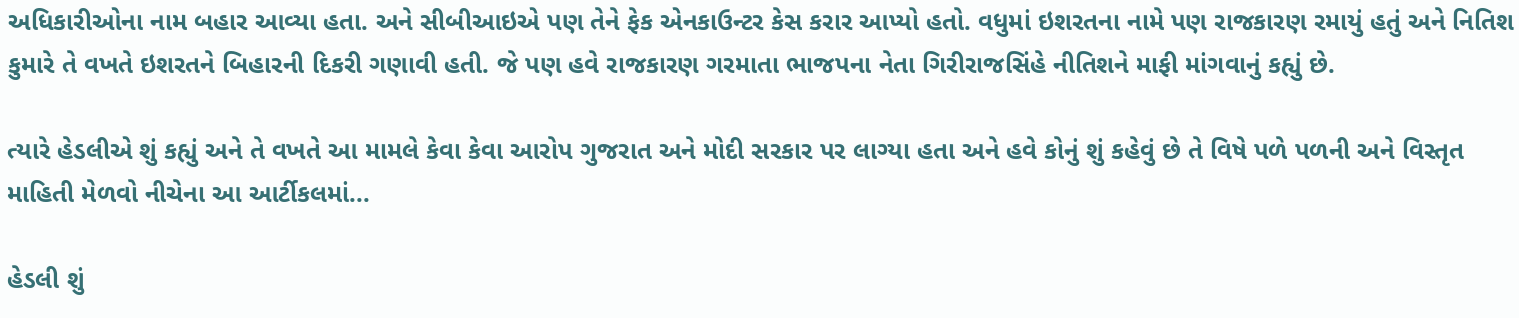અધિકારીઓના નામ બહાર આવ્યા હતા. અને સીબીઆઇએ પણ તેને ફેક એનકાઉન્ટર કેસ કરાર આપ્યો હતો. વધુમાં ઇશરતના નામે પણ રાજકારણ રમાયું હતું અને નિતિશ કુમારે તે વખતે ઇશરતને બિહારની દિકરી ગણાવી હતી. જે પણ હવે રાજકારણ ગરમાતા ભાજપના નેતા ગિરીરાજસિંહે નીતિશને માફી માંગવાનું કહ્યું છે.

ત્યારે હેડલીએ શું કહ્યું અને તે વખતે આ મામલે કેવા કેવા આરોપ ગુજરાત અને મોદી સરકાર પર લાગ્યા હતા અને હવે કોનું શું કહેવું છે તે વિષે પળે પળની અને વિસ્તૃત માહિતી મેળવો નીચેના આ આર્ટીકલમાં...

હેડલી શું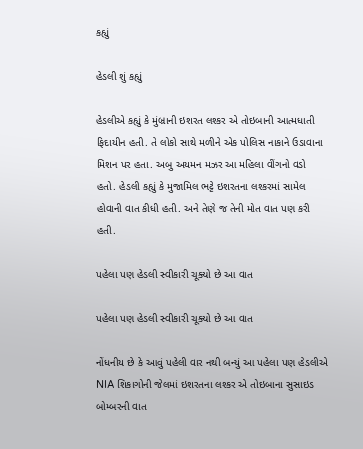કહ્યું

હેડલી શું કહ્યું

હેડલીએ કહ્યું કે મુંબ્રાની ઇશરત લશ્કર એ તોઇબાની આત્મધાતી ફિદાયીન હતી. તે લોકો સાથે મળીને એક પોલિસ નાકાને ઉડાવાના મિશન પર હતા. અબુ અયમન મઝર આ મહિલા વીંગનો વડો હતો. હેડલી કહ્યું કે મુજામિલ ભટ્ટે ઇશરતના લશ્કરમાં સામેલ હોવાની વાત કીધી હતી. અને તેણે જ તેની મોત વાત પણ કરી હતી.

પહેલા પણ હેડલી સ્વીકારી ચૂક્યો છે આ વાત

પહેલા પણ હેડલી સ્વીકારી ચૂક્યો છે આ વાત

નોંધનીય છે કે આવું પહેલી વાર નથી બન્યું આ પહેલા પણ હેડલીએ NIA શિકાગોની જેલમાં ઇશરતના લશ્કર એ તોઇબાના સુસાઇડ બોમ્બરની વાત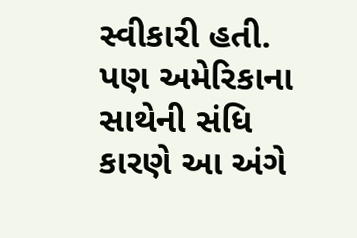સ્વીકારી હતી. પણ અમેરિકાના સાથેની સંધિ કારણે આ અંગે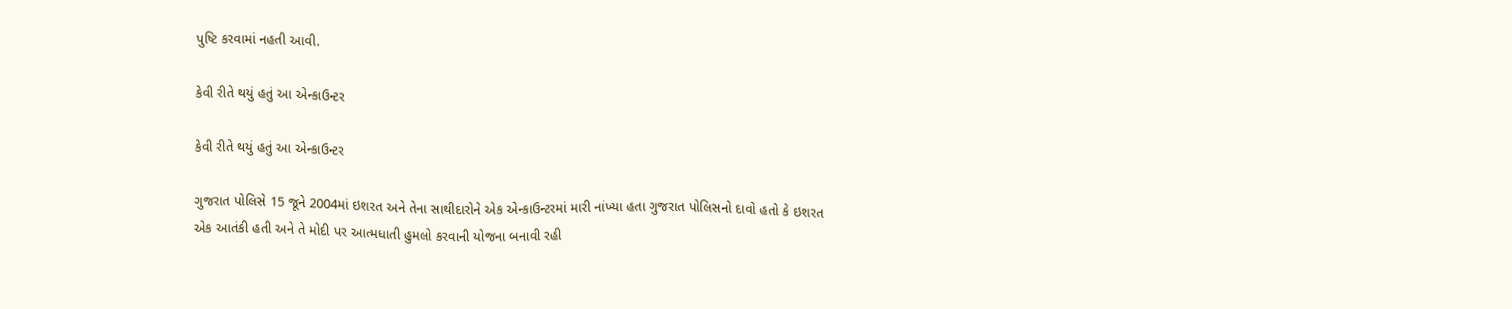પુષ્ટિ કરવામાં નહતી આવી.

કેવી રીતે થયું હતું આ એન્કાઉન્ટર

કેવી રીતે થયું હતું આ એન્કાઉન્ટર

ગુજરાત પોલિસે 15 જૂને 2004માં ઇશરત અને તેના સાથીદારોને એક એન્કાઉન્ટરમાં મારી નાંખ્યા હતા ગુજરાત પોલિસનો દાવો હતો કે ઇશરત એક આતંકી હતી અને તે મોદી પર આત્મધાતી હુમલો કરવાની યોજના બનાવી રહી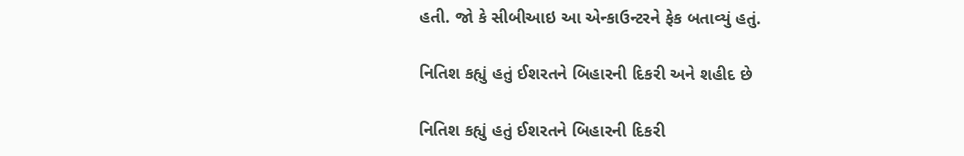હતી. જો કે સીબીઆઇ આ એન્કાઉન્ટરને ફેક બતાવ્યું હતું.

નિતિશ કહ્યું હતું ઈશરતને બિહારની દિકરી અને શહીદ છે

નિતિશ કહ્યું હતું ઈશરતને બિહારની દિકરી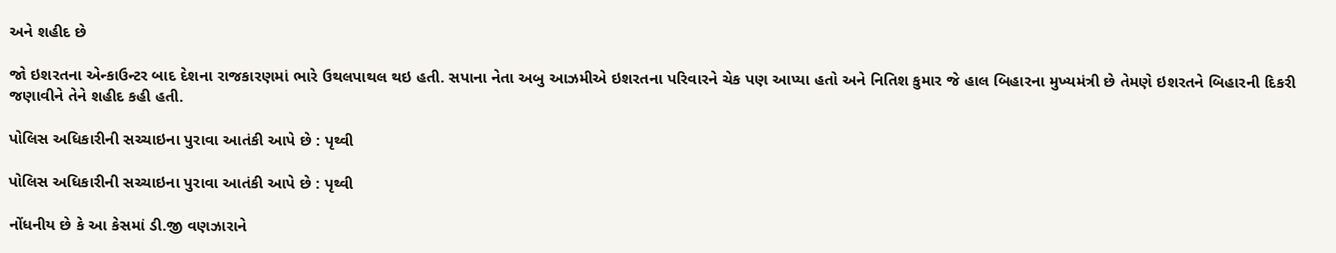અને શહીદ છે

જો ઇશરતના એન્કાઉન્ટર બાદ દેશના રાજકારણમાં ભારે ઉથલપાથલ થઇ હતી. સપાના નેતા અબુ આઝમીએ ઇશરતના પરિવારને ચેક પણ આપ્યા હતો અને નિતિશ કુમાર જે હાલ બિહારના મુખ્યમંત્રી છે તેમણે ઇશરતને બિહારની દિકરી જણાવીને તેને શહીદ કહી હતી.

પોલિસ અધિકારીની સચ્ચાઇના પુરાવા આતંકી આપે છે : પૃથ્વી

પોલિસ અધિકારીની સચ્ચાઇના પુરાવા આતંકી આપે છે : પૃથ્વી

નોંધનીય છે કે આ કેસમાં ડી.જી વણઝારાને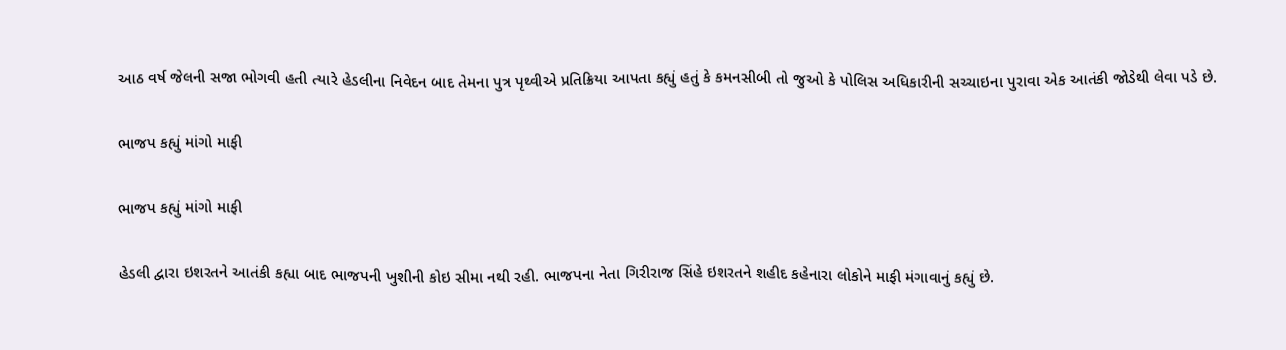આઠ વર્ષ જેલની સજા ભોગવી હતી ત્યારે હેડલીના નિવેદન બાદ તેમના પુત્ર પૃથ્વીએ પ્રતિક્રિયા આપતા કહ્યું હતું કે કમનસીબી તો જુઓ કે પોલિસ અધિકારીની સચ્ચાઇના પુરાવા એક આતંકી જોડેથી લેવા પડે છે.

ભાજપ કહ્યું માંગો માફી

ભાજપ કહ્યું માંગો માફી

હેડલી દ્વારા ઇશરતને આતંકી કહ્યા બાદ ભાજપની ખુશીની કોઇ સીમા નથી રહી. ભાજપના નેતા ગિરીરાજ સિંહે ઇશરતને શહીદ કહેનારા લોકોને માફી મંગાવાનું કહ્યું છે.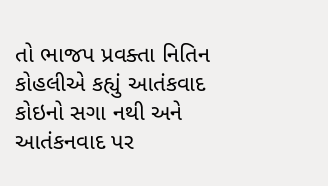તો ભાજપ પ્રવક્તા નિતિન કોહલીએ કહ્યું આતંકવાદ કોઇનો સગા નથી અને આતંકનવાદ પર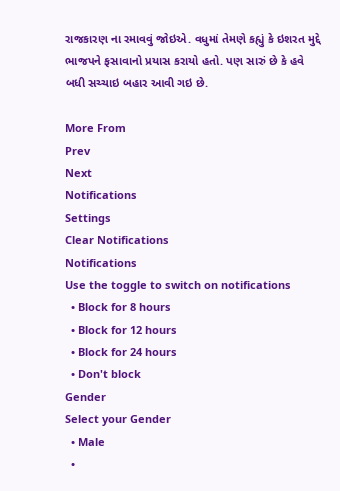રાજકારણ ના રમાવવું જોઇએ. વધુમાં તેમણે કહ્યું કે ઇશરત મુદ્દે ભાજપને ફસાવાનો પ્રયાસ કરાયો હતો. પણ સારું છે કે હવે બધી સચ્ચાઇ બહાર આવી ગઇ છે.

More From
Prev
Next
Notifications
Settings
Clear Notifications
Notifications
Use the toggle to switch on notifications
  • Block for 8 hours
  • Block for 12 hours
  • Block for 24 hours
  • Don't block
Gender
Select your Gender
  • Male
  •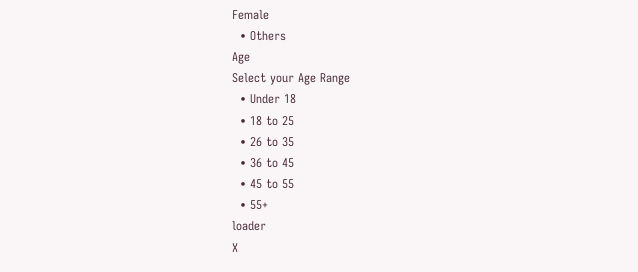Female
  • Others
Age
Select your Age Range
  • Under 18
  • 18 to 25
  • 26 to 35
  • 36 to 45
  • 45 to 55
  • 55+
loader
X